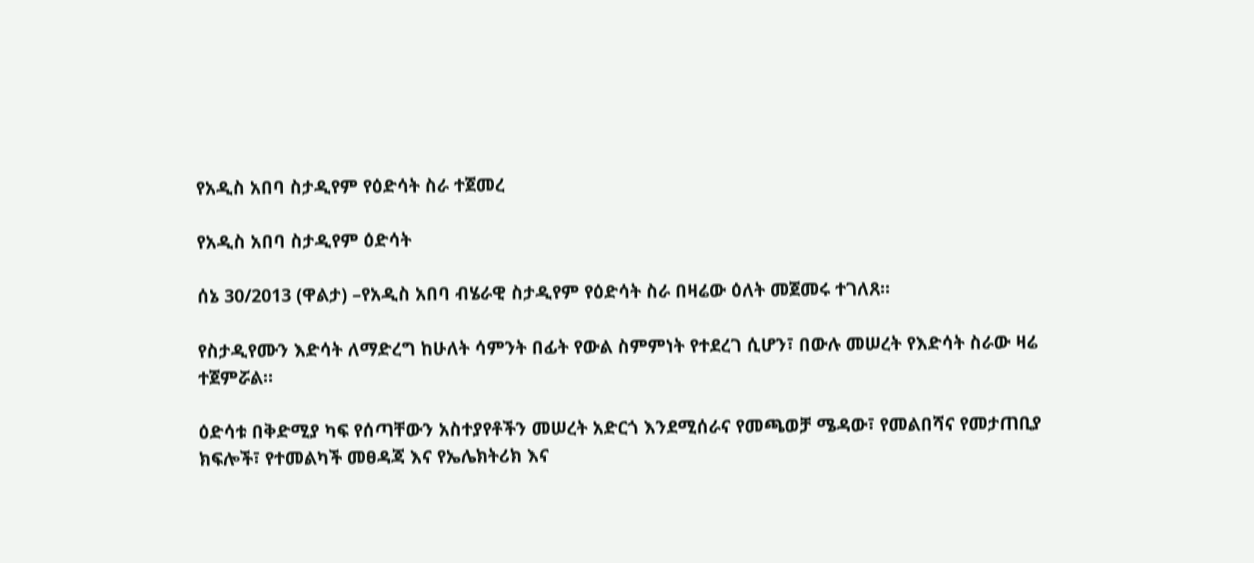የአዲስ አበባ ስታዲየም የዕድሳት ስራ ተጀመረ

የአዲስ አበባ ስታዲየም ዕድሳት

ሰኔ 30/2013 (ዋልታ) –የአዲስ አበባ ብሄራዊ ስታዲየም የዕድሳት ስራ በዛሬው ዕለት መጀመሩ ተገለጸ፡፡

የስታዲየሙን እድሳት ለማድረግ ከሁለት ሳምንት በፊት የውል ስምምነት የተደረገ ሲሆን፣ በውሉ መሠረት የእድሳት ስራው ዛሬ ተጀምሯል።

ዕድሳቱ በቅድሚያ ካፍ የሰጣቸውን አስተያየቶችን መሠረት አድርጎ እንደሚሰራና የመጫወቻ ሜዳው፣ የመልበሻና የመታጠቢያ ክፍሎች፣ የተመልካች መፀዳጃ እና የኤሌክትሪክ እና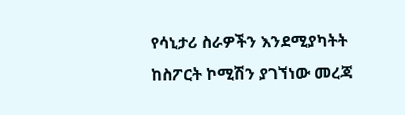የሳኒታሪ ስራዎችን እንደሚያካትት ከስፖርት ኮሚሽን ያገኘነው መረጃ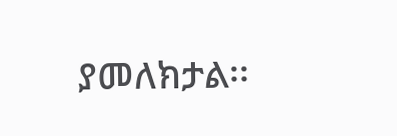ያመለክታል፡፡